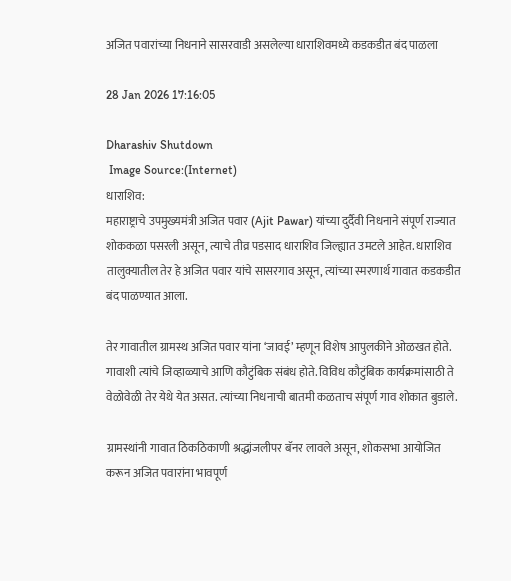अजित पवारांच्या निधनाने सासरवाडी असलेल्या धाराशिवमध्ये कडकडीत बंद पाळला

28 Jan 2026 17:16:05

Dharashiv Shutdown
 Image Source:(Internet)
धाराशिव:
महाराष्ट्राचे उपमुख्यमंत्री अजित पवार (Ajit Pawar) यांच्या दुर्दैवी निधनाने संपूर्ण राज्यात शोककळा पसरली असून, त्याचे तीव्र पडसाद धाराशिव जिल्ह्यात उमटले आहेत. धाराशिव तालुक्यातील तेर हे अजित पवार यांचे सासरगाव असून, त्यांच्या स्मरणार्थ गावात कडकडीत बंद पाळण्यात आला.

तेर गावातील ग्रामस्थ अजित पवार यांना ‘जावई’ म्हणून विशेष आपुलकीने ओळखत होते. गावाशी त्यांचे जिव्हाळ्याचे आणि कौटुंबिक संबंध होते. विविध कौटुंबिक कार्यक्रमांसाठी ते वेळोवेळी तेर येथे येत असत. त्यांच्या निधनाची बातमी कळताच संपूर्ण गाव शोकात बुडाले.

ग्रामस्थांनी गावात ठिकठिकाणी श्रद्धांजलीपर बॅनर लावले असून, शोकसभा आयोजित करून अजित पवारांना भावपूर्ण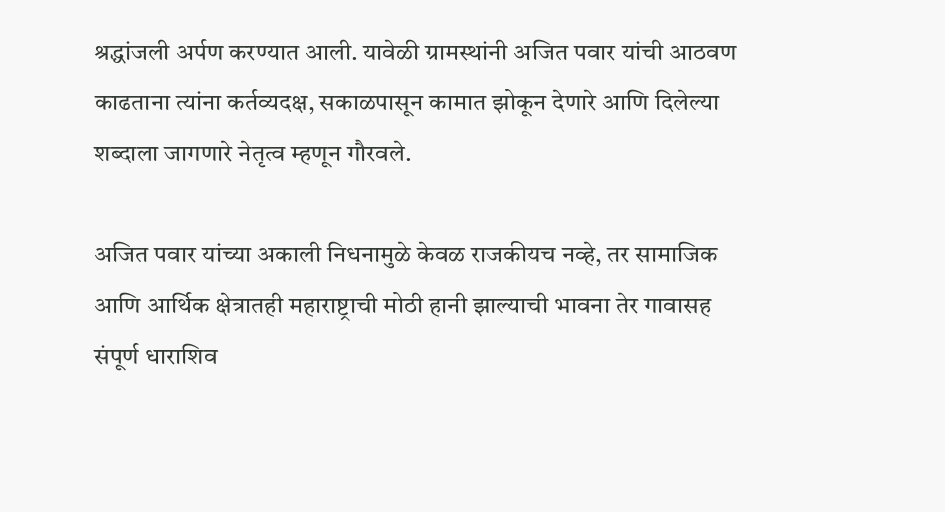श्रद्धांजली अर्पण करण्यात आली. यावेळी ग्रामस्थांनी अजित पवार यांची आठवण काढताना त्यांना कर्तव्यदक्ष, सकाळपासून कामात झोकून देणारे आणि दिलेल्या शब्दाला जागणारे नेतृत्व म्हणून गौरवले.

अजित पवार यांच्या अकाली निधनामुळे केवळ राजकीयच नव्हे, तर सामाजिक आणि आर्थिक क्षेत्रातही महाराष्ट्राची मोठी हानी झाल्याची भावना तेर गावासह संपूर्ण धाराशिव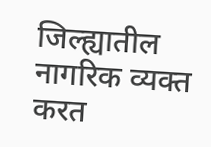जिल्ह्यातील नागरिक व्यक्त करत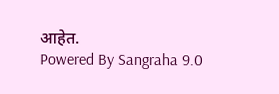आहेत.
Powered By Sangraha 9.0